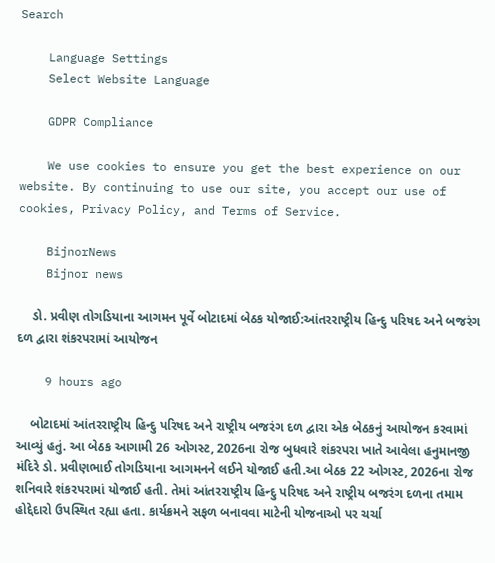Search

    Language Settings
    Select Website Language

    GDPR Compliance

    We use cookies to ensure you get the best experience on our website. By continuing to use our site, you accept our use of cookies, Privacy Policy, and Terms of Service.

    BijnorNews
    Bijnor news

    ડો. પ્રવીણ તોગડિયાના આગમન પૂર્વે બોટાદમાં બેઠક યોજાઈ:આંતરરાષ્ટ્રીય હિન્દુ પરિષદ અને બજરંગ દળ દ્વારા શંકરપરામાં આયોજન

    9 hours ago

    બોટાદમાં આંતરરાષ્ટ્રીય હિન્દુ પરિષદ અને રાષ્ટ્રીય બજરંગ દળ દ્વારા એક બેઠકનું આયોજન કરવામાં આવ્યું હતું. આ બેઠક આગામી 26 ઓગસ્ટ, 2026ના રોજ બુધવારે શંકરપરા ખાતે આવેલા હનુમાનજી મંદિરે ડો. પ્રવીણભાઈ તોગડિયાના આગમનને લઈને યોજાઈ હતી.આ બેઠક 22 ઓગસ્ટ, 2026ના રોજ શનિવારે શંકરપરામાં યોજાઈ હતી. તેમાં આંતરરાષ્ટ્રીય હિન્દુ પરિષદ અને રાષ્ટ્રીય બજરંગ દળના તમામ હોદ્દેદારો ઉપસ્થિત રહ્યા હતા. કાર્યક્રમને સફળ બનાવવા માટેની યોજનાઓ પર ચર્ચા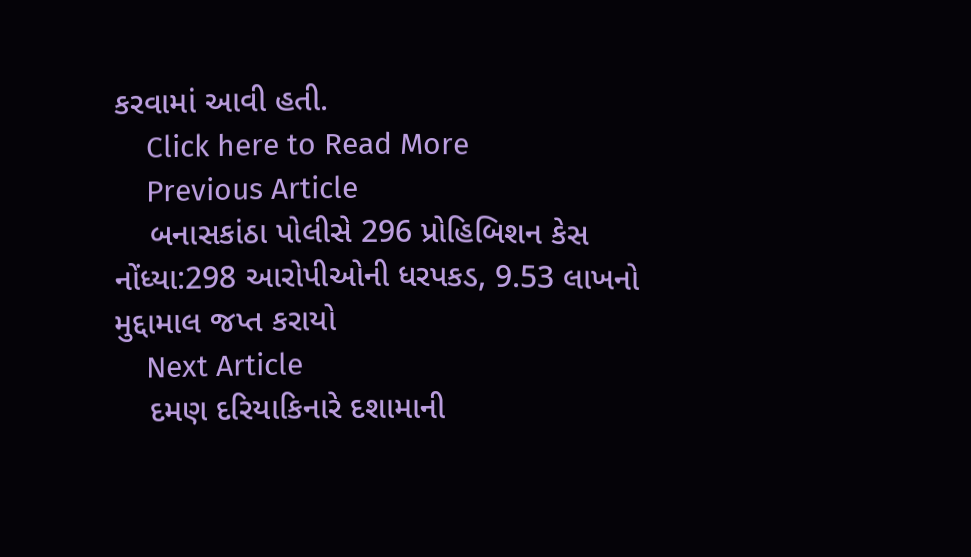કરવામાં આવી હતી.
    Click here to Read More
    Previous Article
    બનાસકાંઠા પોલીસે 296 પ્રોહિબિશન કેસ નોંધ્યા:298 આરોપીઓની ધરપકડ, 9.53 લાખનો મુદ્દામાલ જપ્ત કરાયો
    Next Article
    દમણ દરિયાકિનારે દશામાની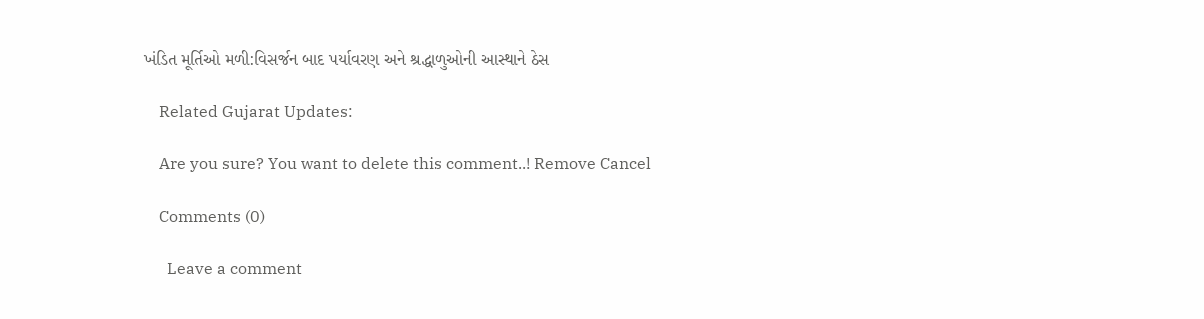ખંડિત મૂર્તિઓ મળી:વિસર્જન બાદ પર્યાવરણ અને શ્રદ્ધાળુઓની આસ્થાને ઠેસ

    Related Gujarat Updates:

    Are you sure? You want to delete this comment..! Remove Cancel

    Comments (0)

      Leave a comment